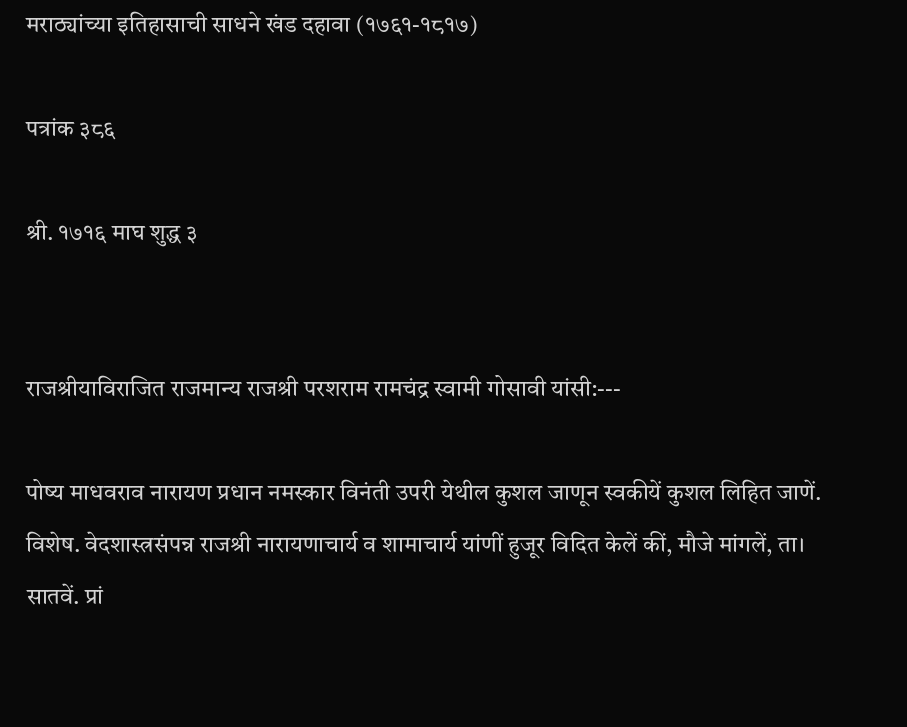मराठ्यांच्या इतिहासाची साधने खंड दहावा (१७६१-१८१७)

पत्रांक ३८६

श्री. १७१६ माघ शुद्ध ३


राजश्रीयाविराजित राजमान्य राजश्री परशराम रामचंद्र स्वामी गोसावी यांसी:---

पोष्य माधवराव नारायण प्रधान नमस्कार विनंती उपरी येथील कुशल जाणून स्वकीयें कुशल लिहित जाणें. विशेष. वेदशास्त्रसंपन्न राजश्री नारायणाचार्य व शामाचार्य यांणीं हुजूर विदित केलें कीं, मौजे मांगलें, ता। सातवें. प्रां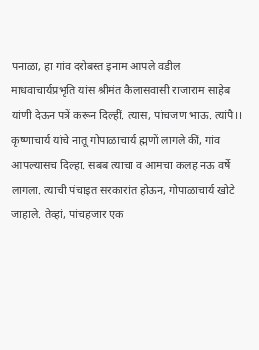पनाळा, हा गांव दरोबस्त इनाम आपले वडील माधवाचार्यप्रभृति यांस श्रीमंत कैलासवासी राजाराम साहेब यांणी देऊन पत्रें करून दिल्हीं. त्यास, पांचजण भाऊ. त्यांपै।। कृष्णाचार्य यांचे नातू गोपाळाचार्य ह्मणों लागले कीं, गांव आपल्यासच दिल्हा. सबब त्याचा व आमचा कलह नऊ वर्षे लागला. त्याची पंचाइत सरकारांत होऊन, गोपाळाचार्य खोटे जाहाले. तेव्हां, पांचहजार एक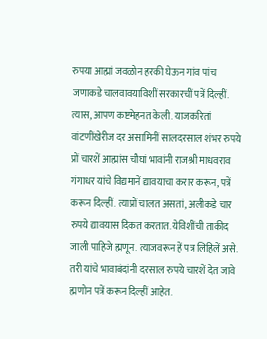रुपया आह्मां जवळोन हरकी घेऊन गांव पांच जणाकडे चालवावयाविशीं सरकारचीं पत्रें दिल्हीं. त्यास, आपण कष्टमेहनत केली. याजकरितां वांटणींखेरीज दर असामिनीं सालदरसाल शंभर रुपये प्रों चारशें आह्मांस चौघां भावांनी राजश्री माधवराव गंगाधर यांचे विद्यमानें द्यावयाचा करार करून, पत्रें करून दिल्हीं. त्याप्रों चालत असतां, अलीकडे चार रुपये द्यावयास दिकत करतात. येविशींची ताकीद जाली पाहिजे ह्मणून. त्याजवरून हें पत्र लिहिलें असे. तरी यांचे भावाबंदांनी दरसाल रुपये चारशें देत जावे ह्मणोन पत्रें करून दिल्हीं आहेत.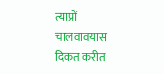त्याप्रों चालवावयास दिकत करीत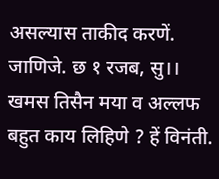असल्यास ताकीद करणें. जाणिजे. छ १ रजब, सु।। खमस तिसैन मया व अल्लफ बहुत काय लिहिणे ? हें विनंती.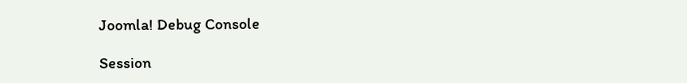Joomla! Debug Console

Session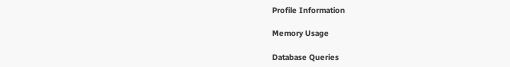Profile Information

Memory Usage

Database Queries